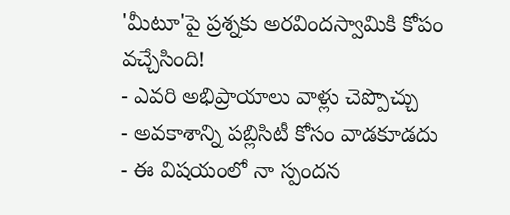'మీటూ'పై ప్రశ్నకు అరవిందస్వామికి కోపం వచ్చేసింది!
- ఎవరి అభిప్రాయాలు వాళ్లు చెప్పొచ్చు
- అవకాశాన్ని పబ్లిసిటీ కోసం వాడకూడదు
- ఈ విషయంలో నా స్పందన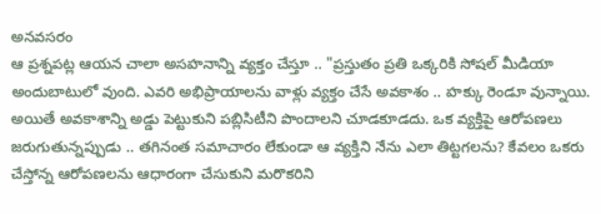అనవసరం
ఆ ప్రశ్నపట్ల ఆయన చాలా అసహనాన్ని వ్యక్తం చేస్తూ .. "ప్రస్తుతం ప్రతి ఒక్కరికి సోషల్ మీడియా అందుబాటులో వుంది. ఎవరి అభిప్రాయాలను వాళ్లు వ్యక్తం చేసే అవకాశం .. హక్కు రెండూ వున్నాయి. అయితే అవకాశాన్ని అడ్డు పెట్టుకుని పబ్లిసిటీని పొందాలని చూడకూడదు. ఒక వ్యక్తిపై ఆరోపణలు జరుగుతున్నప్పుడు .. తగినంత సమాచారం లేకుండా ఆ వ్యక్తిని నేను ఎలా తిట్టగలను? కేవలం ఒకరు చేస్తోన్న ఆరోపణలను ఆధారంగా చేసుకుని మరొకరిని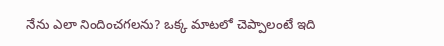నేను ఎలా నిందించగలను? ఒక్క మాటలో చెప్పాలంటే ఇది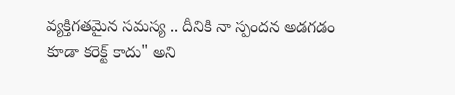వ్యక్తిగతమైన సమస్య .. దీనికి నా స్పందన అడగడం కూడా కరెక్ట్ కాదు" అని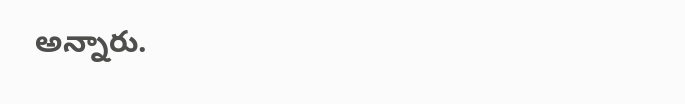అన్నారు.